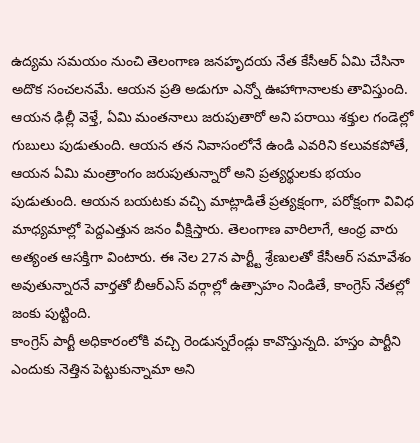ఉద్యమ సమయం నుంచి తెలంగాణ జనహృదయ నేత కేసీఆర్ ఏమి చేసినా అదొక సంచలనమే. ఆయన ప్రతి అడుగూ ఎన్నో ఊహాగానాలకు తావిస్తుంది. ఆయన ఢిల్లీ వెళ్తే, ఏమి మంతనాలు జరుపుతారో అని పరాయి శక్తుల గండెల్లో గుబులు పుడుతుంది. ఆయన తన నివాసంలోనే ఉండి ఎవరిని కలువకపోతే, ఆయన ఏమి మంత్రాంగం జరుపుతున్నారో అని ప్రత్యర్థులకు భయం పుడుతుంది. ఆయన బయటకు వచ్చి మాట్లాడితే ప్రత్యక్షంగా, పరోక్షంగా వివిధ మాధ్యమాల్లో పెద్దఎత్తున జనం వీక్షిస్తారు. తెలంగాణ వారిలాగే, ఆంధ్ర వారు అత్యంత ఆసక్తిగా వింటారు. ఈ నెల 27న పార్ట్టీ శ్రేణులతో కేసీఆర్ సమావేశం అవుతున్నారనే వార్తతో బీఆర్ఎస్ వర్గాల్లో ఉత్సాహం నిండితే, కాంగ్రెస్ నేతల్లో జంకు పుట్టింది.
కాంగ్రెస్ పార్టీ అధికారంలోకి వచ్చి రెండున్నరేండ్లు కావొస్తున్నది. హస్తం పార్టీని ఎందుకు నెత్తిన పెట్టుకున్నామా అని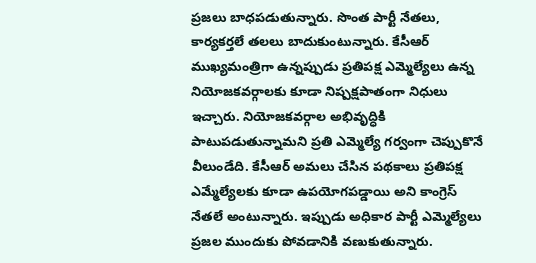ప్రజలు బాధపడుతున్నారు. సొంత పార్టీ నేతలు, కార్యకర్తలే తలలు బాదుకుంటున్నారు. కేసీఆర్ ముఖ్యమంత్రిగా ఉన్నప్పుడు ప్రతిపక్ష ఎమ్మెల్యేలు ఉన్న నియోజకవర్గాలకు కూడా నిష్పక్షపాతంగా నిధులు ఇచ్చారు. నియోజకవర్గాల అభివృద్ధికి పాటుపడుతున్నామని ప్రతి ఎమ్మెల్యే గర్వంగా చెప్పుకొనే వీలుండేది. కేసీఆర్ అమలు చేసిన పథకాలు ప్రతిపక్ష ఎమ్మేల్యేలకు కూడా ఉపయోగపడ్డాయి అని కాంగ్రెస్ నేతలే అంటున్నారు. ఇప్పుడు అధికార పార్టీ ఎమ్మెల్యేలు ప్రజల ముందుకు పోవడానికి వణుకుతున్నారు.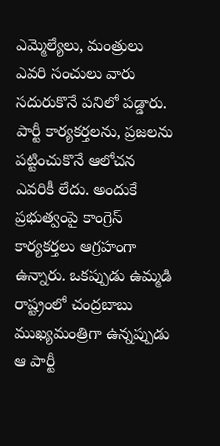ఎమ్మెల్యేలు, మంత్రులు ఎవరి సంచులు వారు సదురుకొనే పనిలో పడ్డారు. పార్టీ కార్యకర్తలను, ప్రజలను పట్టించుకొనే ఆలోచన ఎవరికీ లేదు. అందుకే ప్రభుత్వంపై కాంగ్రెస్ కార్యకర్తలు ఆగ్రహంగా ఉన్నారు. ఒకప్పుడు ఉమ్మడి రాష్ట్రంలో చంద్రబాబు ముఖ్యమంత్రిగా ఉన్నప్పుడు ఆ పార్టీ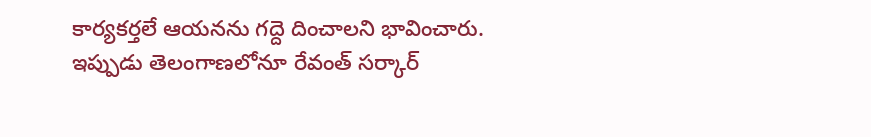కార్యకర్తలే ఆయనను గద్దె దించాలని భావించారు. ఇప్పుడు తెలంగాణలోనూ రేవంత్ సర్కార్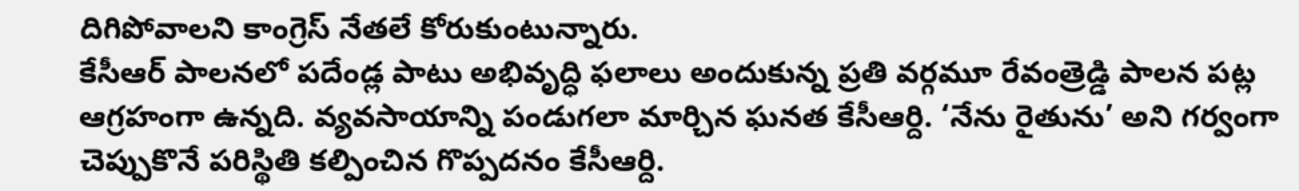దిగిపోవాలని కాంగ్రెస్ నేతలే కోరుకుంటున్నారు.
కేసీఆర్ పాలనలో పదేండ్ల పాటు అభివృద్ధి ఫలాలు అందుకున్న ప్రతి వర్గమూ రేవంత్రెడ్డి పాలన పట్ల ఆగ్రహంగా ఉన్నది. వ్యవసాయాన్ని పండుగలా మార్చిన ఘనత కేసీఆర్ది. ‘నేను రైతును’ అని గర్వంగా చెప్పుకొనే పరిస్థితి కల్పించిన గొప్పదనం కేసీఆర్ది.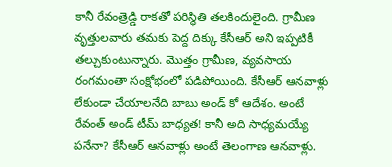కానీ రేవంత్రెడ్డి రాకతో పరిస్థితి తలకిందులైంది. గ్రామీణ వృత్తులవారు తమకు పెద్ద దిక్కు కేసీఆర్ అని ఇప్పటికీ తల్చుకుంటున్నారు. మొత్తం గ్రామీణ, వ్యవసాయ రంగమంతా సంక్షోభంలో పడిపోయింది. కేసీఆర్ ఆనవాళ్లు లేకుండా చేయాలనేది బాబు అండ్ కో ఆదేశం. అంటే రేవంత్ అండ్ టీమ్ బాధ్యత! కానీ అది సాధ్యమయ్యే పనేనా? కేసీఆర్ ఆనవాళ్లు అంటే తెలంగాణ ఆనవాళ్లు.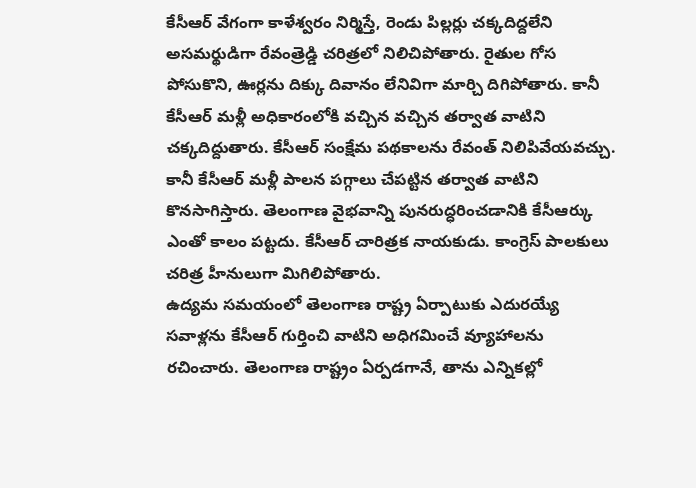కేసీఆర్ వేగంగా కాళేశ్వరం నిర్మిస్తే, రెండు పిల్లర్లు చక్కదిద్దలేని అసమర్థుడిగా రేవంత్రెడ్డి చరిత్రలో నిలిచిపోతారు. రైతుల గోస పోసుకొని, ఊర్లను దిక్కు దివానం లేనివిగా మార్చి దిగిపోతారు. కానీ కేసీఆర్ మళ్లీ అధికారంలోకి వచ్చిన వచ్చిన తర్వాత వాటిని చక్కదిద్దుతారు. కేసీఆర్ సంక్షేమ పథకాలను రేవంత్ నిలిపివేయవచ్చు. కానీ కేసీఆర్ మళ్లీ పాలన పగ్గాలు చేపట్టిన తర్వాత వాటిని కొనసాగిస్తారు. తెలంగాణ వైభవాన్ని పునరుద్ధరించడానికి కేసీఆర్కు ఎంతో కాలం పట్టదు. కేసీఆర్ చారిత్రక నాయకుడు. కాంగ్రెస్ పాలకులు చరిత్ర హీనులుగా మిగిలిపోతారు.
ఉద్యమ సమయంలో తెలంగాణ రాష్ట్ర ఏర్పాటుకు ఎదురయ్యే సవాళ్లను కేసీఆర్ గుర్తించి వాటిని అధిగమించే వ్యూహాలను రచించారు. తెలంగాణ రాష్ట్రం ఏర్పడగానే, తాను ఎన్నికల్లో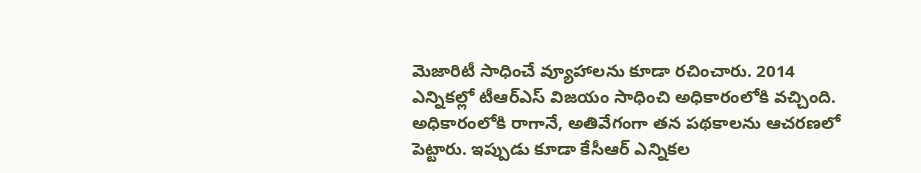మెజారిటీ సాధించే వ్యూహాలను కూడా రచించారు. 2014 ఎన్నికల్లో టీఆర్ఎస్ విజయం సాధించి అధికారంలోకి వచ్చింది. అధికారంలోకి రాగానే, అతివేగంగా తన పథకాలను ఆచరణలో పెట్టారు. ఇప్పుడు కూడా కేసీఆర్ ఎన్నికల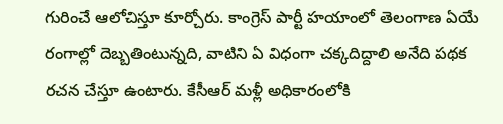గురించే ఆలోచిస్తూ కూర్చోరు. కాంగ్రెస్ పార్టీ హయాంలో తెలంగాణ ఏయే రంగాల్లో దెబ్బతింటున్నది, వాటిని ఏ విధంగా చక్కదిద్దాలి అనేది పథక రచన చేస్తూ ఉంటారు. కేసీఆర్ మళ్లీ అధికారంలోకి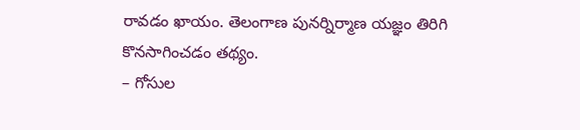రావడం ఖాయం. తెలంగాణ పునర్నిర్మాణ యజ్ఞం తిరిగి కొనసాగించడం తథ్యం.
– గోసుల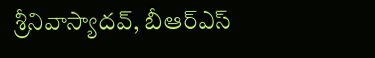శ్రీనివాస్యాదవ్, బీఆర్ఎస్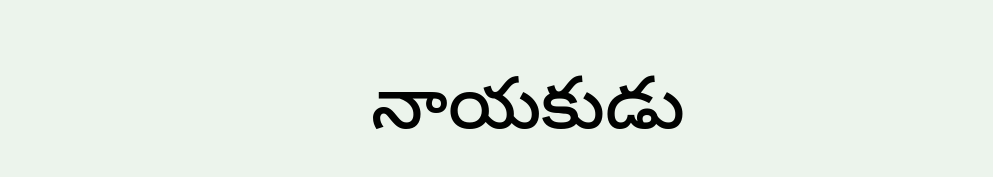నాయకుడు